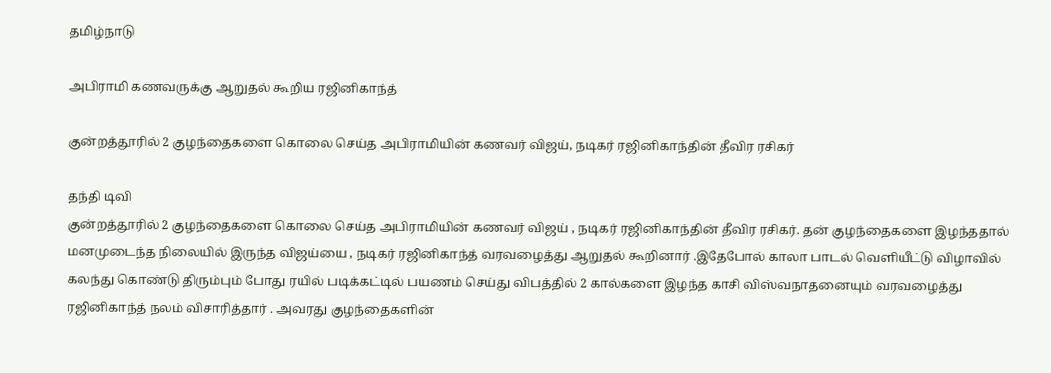தமிழ்நாடு

அபிராமி கணவருக்கு ஆறுதல் கூறிய ரஜினிகாந்த்

குன்றத்தூரில் 2 குழந்தைகளை கொலை செய்த அபிராமியின் கணவர் விஜய், நடிகர் ரஜினிகாந்தின் தீவிர ரசிகர்

தந்தி டிவி
குன்றத்தூரில் 2 குழந்தைகளை கொலை செய்த அபிராமியின் கணவர் விஜய் , நடிகர் ரஜினிகாந்தின் தீவிர ரசிகர். தன் குழந்தைகளை இழந்ததால் மனமுடைந்த நிலையில் இருந்த விஜய்யை , நடிகர் ரஜினிகாந்த் வரவழைத்து ஆறுதல் கூறினார் .இதேபோல் காலா பாடல் வெளியீட்டு விழாவில் கலந்து கொண்டு திரும்பும் போது ரயில் படிக்கட்டில் பயணம் செய்து விபத்தில் 2 கால்களை இழந்த காசி விஸ்வநாதனையும் வரவழைத்து ரஜினிகாந்த் நலம் விசாரித்தார் . அவரது குழந்தைகளின்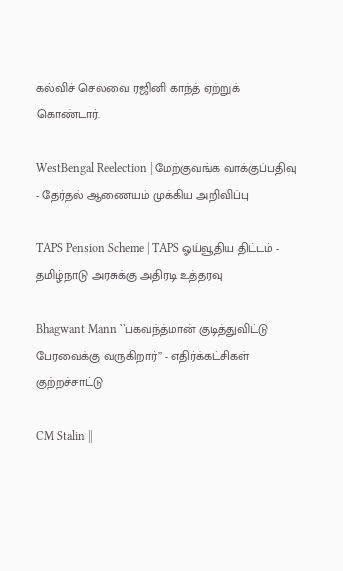கல்விச் செலவை ரஜினி காந்த் ஏற்றுக் கொண்டார்.

WestBengal Reelection | மேற்குவங்க வாக்குப்பதிவு - தேர்தல் ஆணையம் முக்கிய அறிவிப்பு

TAPS Pension Scheme | TAPS ஓய்வூதிய திட்டம் - தமிழ்நாடு அரசுக்கு அதிரடி உத்தரவு

Bhagwant Mann ``பகவந்த்மான் குடித்துவிட்டு பேரவைக்கு வருகிறார்’’ - எதிர்க்கட்சிகள் குற்றச்சாட்டு

CM Stalin ||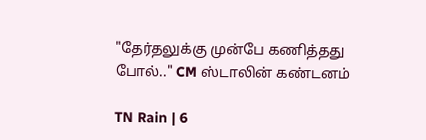"தேர்தலுக்கு முன்பே கணித்தது போல்.." CM ஸ்டாலின் கண்டனம்

TN Rain | 6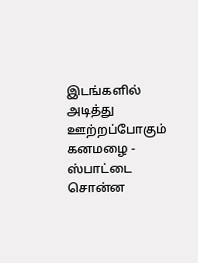இடங்களில் அடித்து ஊற்றப்போகும் கனமழை - ஸ்பாட்டை சொன்ன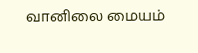வானிலை மையம்